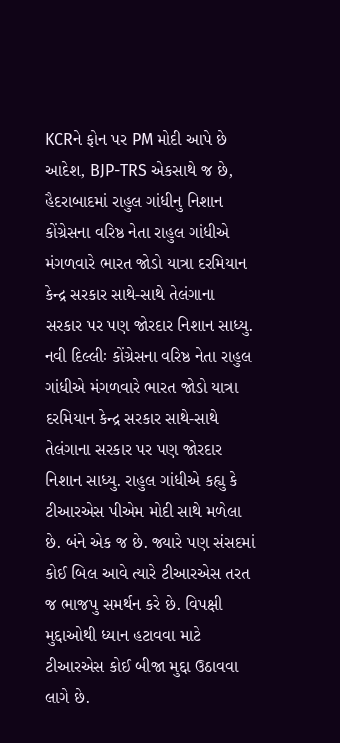KCRને ફોન પર PM મોદી આપે છે આદેશ, BJP-TRS એકસાથે જ છે, હૈદરાબાદમાં રાહુલ ગાંધીનુ નિશાન
કોંગ્રેસના વરિષ્ઠ નેતા રાહુલ ગાંધીએ મંગળવારે ભારત જોડો યાત્રા દરમિયાન કેન્દ્ર સરકાર સાથે-સાથે તેલંગાના સરકાર પર પણ જોરદાર નિશાન સાધ્યુ.
નવી દિલ્લીઃ કોંગ્રેસના વરિષ્ઠ નેતા રાહુલ ગાંધીએ મંગળવારે ભારત જોડો યાત્રા દરમિયાન કેન્દ્ર સરકાર સાથે-સાથે તેલંગાના સરકાર પર પણ જોરદાર નિશાન સાધ્યુ. રાહુલ ગાંધીએ કહ્યુ કે ટીઆરએસ પીએમ મોદી સાથે મળેલા છે. બંને એક જ છે. જ્યારે પણ સંસદમાં કોઈ બિલ આવે ત્યારે ટીઆરએસ તરત જ ભાજપુ સમર્થન કરે છે. વિપક્ષી મુદ્દાઓથી ધ્યાન હટાવવા માટે ટીઆરએસ કોઈ બીજા મુદ્દા ઉઠાવવા લાગે છે.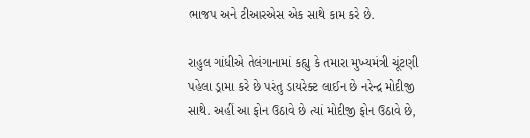ભાજપ અને ટીઆરએસ એક સાથે કામ કરે છે.

રાહુલ ગાંધીએ તેલંગાનામાં કહ્યુ કે તમારા મુખ્યમંત્રી ચૂંટણી પહેલા ડ્રામા કરે છે પરંતુ ડાયરેક્ટ લાઈન છે નરેન્દ્ર મોદીજી સાથે. અહીં આ ફોન ઉઠાવે છે ત્યાં મોદીજી ફોન ઉઠાવે છે,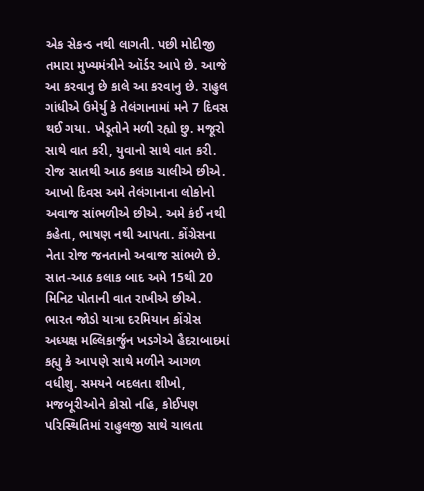એક સેકન્ડ નથી લાગતી. પછી મોદીજી તમારા મુખ્યમંત્રીને ઑર્ડર આપે છે. આજે આ કરવાનુ છે કાલે આ કરવાનુ છે. રાહુલ ગાંધીએ ઉમેર્યુ કે તેલંગાનામાં મને 7 દિવસ થઈ ગયા. ખેડૂતોને મળી રહ્યો છુ. મજૂરો સાથે વાત કરી, યુવાનો સાથે વાત કરી. રોજ સાતથી આઠ કલાક ચાલીએ છીએ. આખો દિવસ અમે તેલંગાનાના લોકોનો અવાજ સાંભળીએ છીએ. અમે કંઈ નથી કહેતા, ભાષણ નથી આપતા. કોંગ્રેસના નેતા રોજ જનતાનો અવાજ સાંભળે છે. સાત-આઠ કલાક બાદ અમે 15થી 20 મિનિટ પોતાની વાત રાખીએ છીએ.
ભારત જોડો યાત્રા દરમિયાન કોંગ્રેસ અધ્યક્ષ મલ્લિકાર્જુન ખડગેએ હૈદરાબાદમાં કહ્યુ કે આપણે સાથે મળીને આગળ વધીશુ. સમયને બદલતા શીખો, મજબૂરીઓને કોસો નહિ, કોઈપણ પરિસ્થિતિમાં રાહુલજી સાથે ચાલતા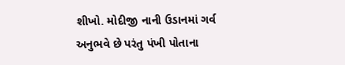શીખો. મોદીજી નાની ઉડાનમાં ગર્વ અનુભવે છે પરંતુ પંખી પોતાના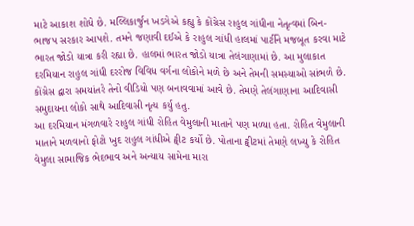માટે આકાશ શોધે છે. મલ્લિકાર્જુન ખડગેએ કહ્યુ કે કોંગ્રેસ રાહુલ ગાંધીના નેતૃત્વમાં બિન-ભાજપ સરકાર આપશે. તમને જણાવી દઈએ કે રાહુલ ગાંધી હાલમાં પાર્ટીને મજબૂત કરવા માટે ભારત જોડો યાત્રા કરી રહ્યા છે. હાલમાં ભારત જોડો યાત્રા તેલંગાણામાં છે. આ મુલાકાત દરમિયાન રાહુલ ગાંધી દરરોજ વિવિધ વર્ગના લોકોને મળે છે અને તેમની સમસ્યાઓ સાંભળે છે. કોંગ્રેસ દ્વારા સમયાંતરે તેનો વીડિયો પણ બનાવવામાં આવે છે. તેમણે તેલંગાણાના આદિવાસી સમુદાયના લોકો સાથે આદિવાસી નૃત્ય કર્યુ હતુ.
આ દરમિયાન મંગળવારે રાહુલ ગાંધી રોહિત વેમુલાની માતાને પણ મળ્યા હતા. રોહિત વેમુલાની માતાને મળવાનો ફોટો ખુદ રાહુલ ગાંધીએ ટ્વીટ કર્યો છે. પોતાના ટ્વીટમાં તેમણે લખ્યુ કે રોહિત વેમુલા સામાજિક ભેદભાવ અને અન્યાય સામેના મારા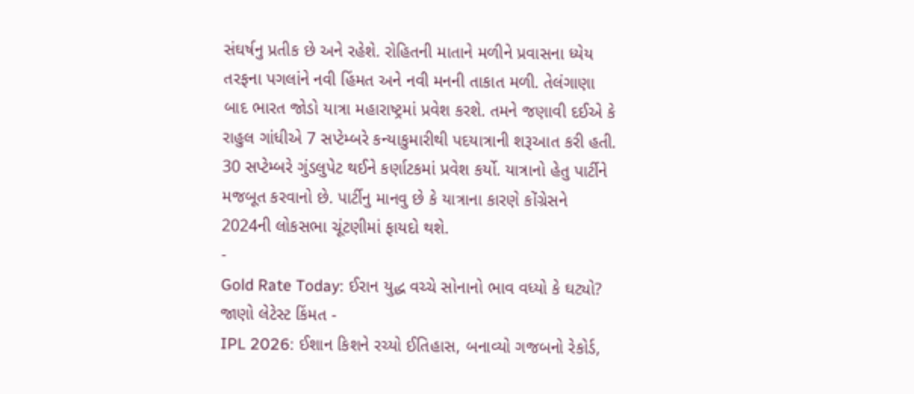સંઘર્ષનુ પ્રતીક છે અને રહેશે. રોહિતની માતાને મળીને પ્રવાસના ધ્યેય તરફના પગલાંને નવી હિંમત અને નવી મનની તાકાત મળી. તેલંગાણા બાદ ભારત જોડો યાત્રા મહારાષ્ટ્રમાં પ્રવેશ કરશે. તમને જણાવી દઈએ કે રાહુલ ગાંધીએ 7 સપ્ટેમ્બરે કન્યાકુમારીથી પદયાત્રાની શરૂઆત કરી હતી. 30 સપ્ટેમ્બરે ગુંડલુપેટ થઈને કર્ણાટકમાં પ્રવેશ કર્યો. યાત્રાનો હેતુ પાર્ટીને મજબૂત કરવાનો છે. પાર્ટીનુ માનવુ છે કે યાત્રાના કારણે કોંગ્રેસને 2024ની લોકસભા ચૂંટણીમાં ફાયદો થશે.
-
Gold Rate Today: ઈરાન યુદ્ધ વચ્ચે સોનાનો ભાવ વધ્યો કે ઘટ્યો? જાણો લેટેસ્ટ કિંમત -
IPL 2026: ઈશાન કિશને રચ્યો ઈતિહાસ, બનાવ્યો ગજબનો રેકોર્ડ,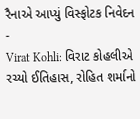રૈનાએ આપ્યું વિસ્ફોટક નિવેદન -
Virat Kohli: વિરાટ કોહલીએ રચ્યો ઈતિહાસ, રોહિત શર્માનો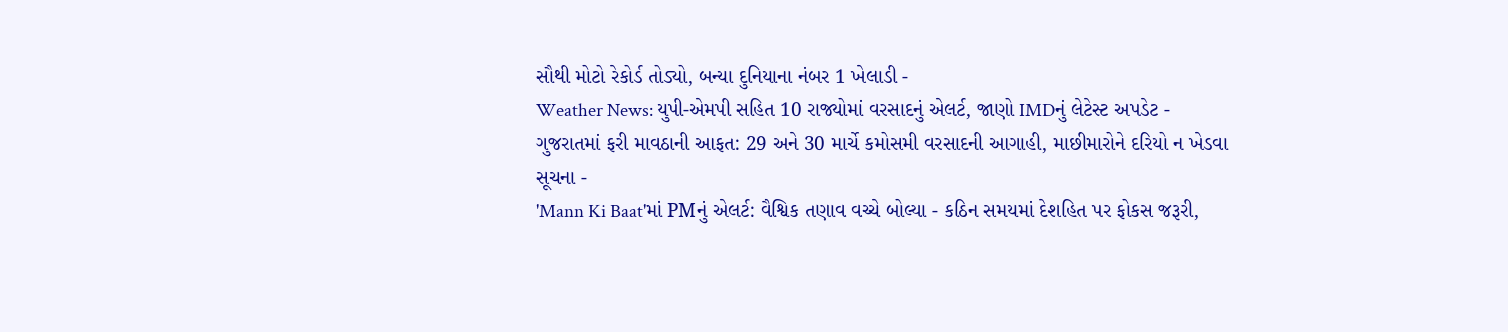સૌથી મોટો રેકોર્ડ તોડ્યો, બન્યા દુનિયાના નંબર 1 ખેલાડી -
Weather News: યુપી-એમપી સહિત 10 રાજ્યોમાં વરસાદનું એલર્ટ, જાણો IMDનું લેટેસ્ટ અપડેટ -
ગુજરાતમાં ફરી માવઠાની આફત: 29 અને 30 માર્ચે કમોસમી વરસાદની આગાહી, માછીમારોને દરિયો ન ખેડવા સૂચના -
'Mann Ki Baat'માં PMનું એલર્ટ: વૈશ્વિક તણાવ વચ્ચે બોલ્યા - કઠિન સમયમાં દેશહિત પર ફોકસ જરૂરી,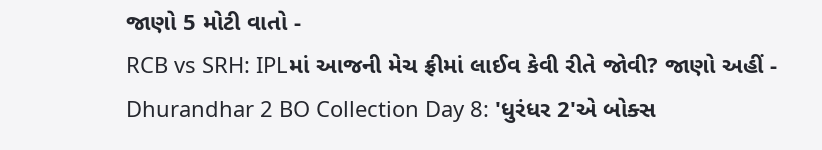જાણો 5 મોટી વાતો -
RCB vs SRH: IPLમાં આજની મેચ ફ્રીમાં લાઈવ કેવી રીતે જોવી? જાણો અહીં -
Dhurandhar 2 BO Collection Day 8: 'ધુરંધર 2'એ બોક્સ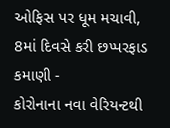ઓફિસ પર ધૂમ મચાવી, 8માં દિવસે કરી છપ્પરફાડ કમાણી -
કોરોનાના નવા વેરિયન્ટથી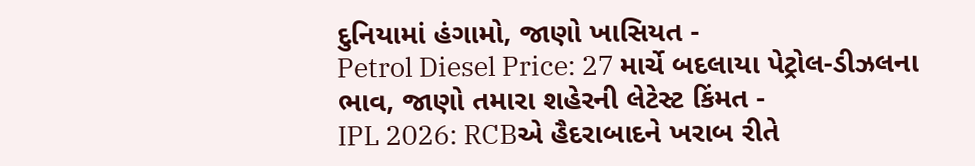દુનિયામાં હંગામો, જાણો ખાસિયત -
Petrol Diesel Price: 27 માર્ચે બદલાયા પેટ્રોલ-ડીઝલના ભાવ, જાણો તમારા શહેરની લેટેસ્ટ કિંમત -
IPL 2026: RCBએ હૈદરાબાદને ખરાબ રીતે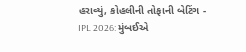હરાવ્યું, કોહલીની તોફાની બેટિંગ -
IPL 2026: મુંબઈએ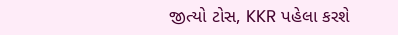જીત્યો ટોસ, KKR પહેલા કરશે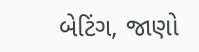બેટિંગ, જાણો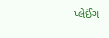પ્લેઈંગ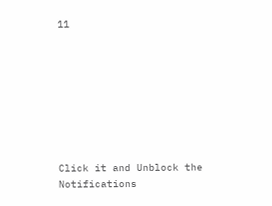11








Click it and Unblock the Notifications